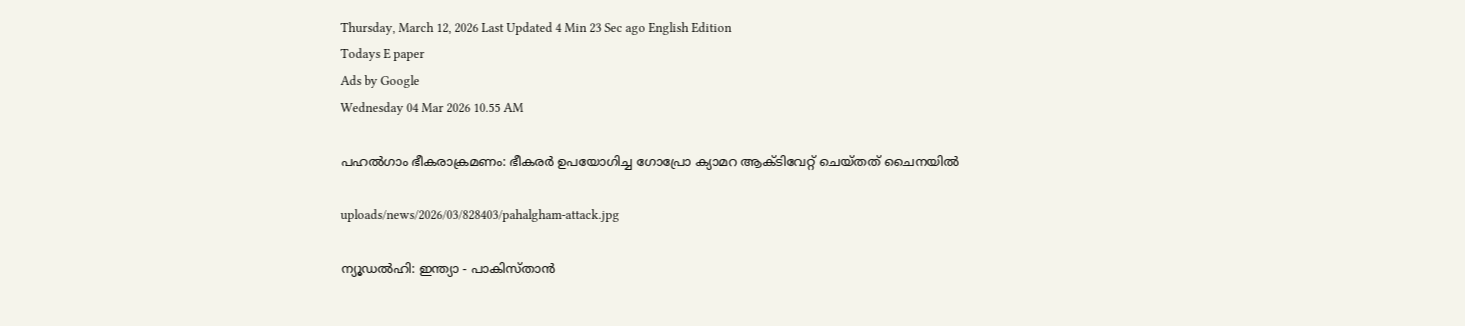Thursday, March 12, 2026 Last Updated 4 Min 23 Sec ago English Edition
Todays E paper
Ads by Google
Wednesday 04 Mar 2026 10.55 AM

പഹല്‍ഗാം ഭീകരാക്രമണം: ഭീകരര്‍ ഉപയോഗിച്ച ഗോപ്രോ ക്യാമറ ആക്ടിവേറ്റ് ചെയ്തത് ചൈനയില്‍

uploads/news/2026/03/828403/pahalgham-attack.jpg

ന്യൂഡല്‍ഹി: ഇന്ത്യാ - പാകിസ്താന്‍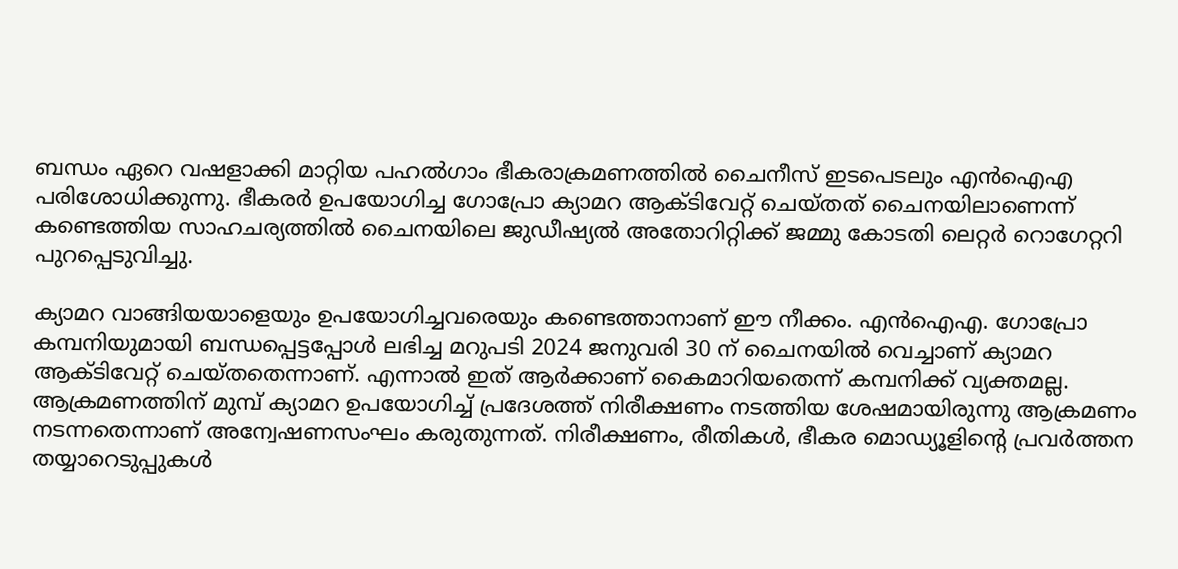ബന്ധം ഏറെ വഷളാക്കി മാറ്റിയ പഹല്‍ഗാം ഭീകരാക്രമണത്തില്‍ ചൈനീസ് ഇടപെടലും എന്‍ഐഎ പരിശോധിക്കുന്നു. ഭീകരര്‍ ഉപയോഗിച്ച ഗോപ്രോ ക്യാമറ ആക്ടിവേറ്റ് ചെയ്തത് ചൈനയിലാണെന്ന് കണ്ടെത്തിയ സാഹചര്യത്തില്‍ ചൈനയിലെ ജുഡീഷ്യല്‍ അതോറിറ്റിക്ക് ജമ്മു കോടതി ലെറ്റര്‍ റൊഗേറ്ററി പുറപ്പെടുവിച്ചു.

ക്യാമറ വാങ്ങിയയാളെയും ഉപയോഗിച്ചവരെയും കണ്ടെത്താനാണ് ഈ നീക്കം. എന്‍ഐഎ. ഗോപ്രോ കമ്പനിയുമായി ബന്ധപ്പെട്ടപ്പോള്‍ ലഭിച്ച മറുപടി 2024 ജനുവരി 30 ന് ചൈനയില്‍ വെച്ചാണ് ക്യാമറ ആക്ടിവേറ്റ് ചെയ്തതെന്നാണ്. എന്നാല്‍ ഇത് ആര്‍ക്കാണ് കൈമാറിയതെന്ന് കമ്പനിക്ക് വ്യക്തമല്ല. ആക്രമണത്തിന് മുമ്പ് ക്യാമറ ഉപയോഗിച്ച് പ്രദേശത്ത് നിരീക്ഷണം നടത്തിയ ശേഷമായിരുന്നു ആക്രമണം നടന്നതെന്നാണ് അന്വേഷണസംഘം കരുതുന്നത്. നിരീക്ഷണം, രീതികള്‍, ഭീകര മൊഡ്യൂളിന്റെ പ്രവര്‍ത്തന തയ്യാറെടുപ്പുകള്‍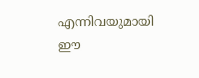എന്നിവയുമായി ഈ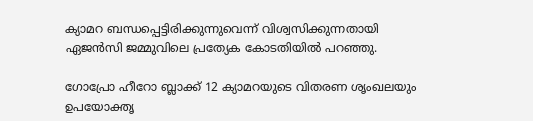ക്യാമറ ബന്ധപ്പെട്ടിരിക്കുന്നുവെന്ന് വിശ്വസിക്കുന്നതായി ഏജന്‍സി ജമ്മുവിലെ പ്രത്യേക കോടതിയില്‍ പറഞ്ഞു.

ഗോപ്രോ ഹീറോ ബ്ലാക്ക് 12 ക്യാമറയുടെ വിതരണ ശൃംഖലയും ഉപയോക്തൃ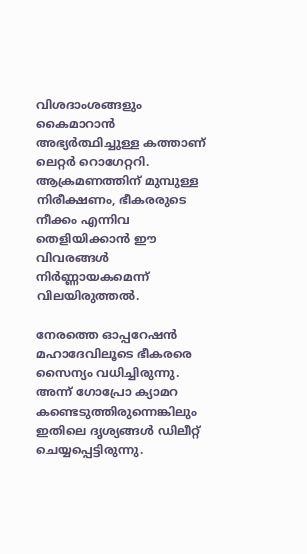വിശദാംശങ്ങളും കൈമാറാന്‍ അഭ്യര്‍ത്ഥിച്ചുള്ള കത്താണ് ലെറ്റര്‍ റൊഗേറ്ററി. ആക്രമണത്തിന് മുമ്പുള്ള നിരീക്ഷണം, ഭീകരരുടെ നീക്കം എന്നിവ തെളിയിക്കാന്‍ ഈ വിവരങ്ങള്‍ നിര്‍ണ്ണായകമെന്ന് വിലയിരുത്തല്‍.

നേരത്തെ ഓപ്പറേഷന്‍ മഹാദേവിലൂടെ ഭീകരരെ സൈന്യം വധിച്ചിരുന്നു. അന്ന് ഗോപ്രോ ക്യാമറ കണ്ടെടുത്തിരുന്നെങ്കിലും ഇതിലെ ദൃശ്യങ്ങള്‍ ഡിലീറ്റ് ചെയ്യപ്പെട്ടിരുന്നു.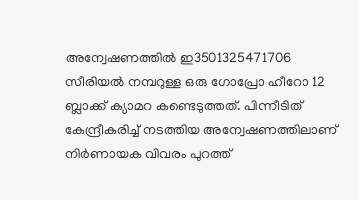അന്വേഷണത്തില്‍ ഇ3501325471706 സീരിയല്‍ നമ്പറുള്ള ഒരു ഗോപ്രോ ഹീറോ 12 ബ്ലാക്ക് ക്യാമറ കണ്ടെടുത്തത്. പിന്നീടിത് കേന്ദ്രീകരിച്ച് നടത്തിയ അന്വേഷണത്തിലാണ് നിര്‍ണായക വിവരം പുറത്ത്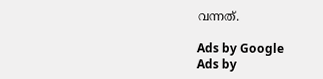വന്നത്.

Ads by Google
Ads by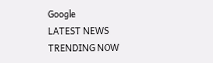Google
LATEST NEWS
TRENDING NOW